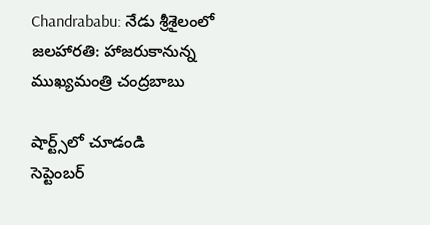Chandrababu: నేడు శ్రీశైలంలో జలహారతి: హాజరుకానున్న ముఖ్యమంత్రి చంద్రబాబు

షార్ట్స్‌లో చూడండి
సెప్టెంబర్‌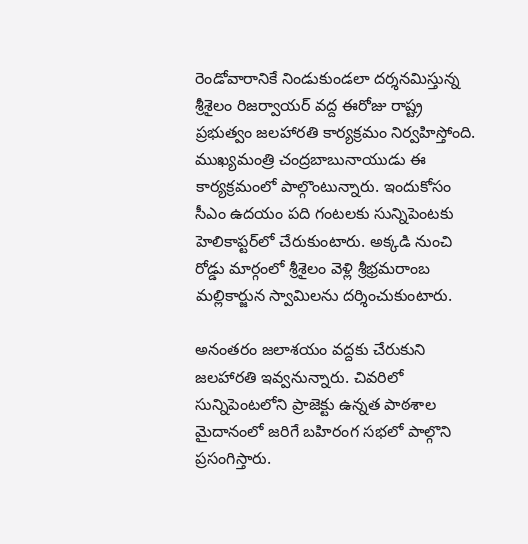రెండోవారానికే నిండుకుండలా దర్శనమిస్తున్న శ్రీశైలం రిజర్వాయర్‌ వద్ద ఈరోజు రాష్ట్ర ప్రభుత్వం జలహారతి కార్యక్రమం నిర్వహిస్తోంది. ముఖ్యమంత్రి చంద్రబాబునాయుడు ఈ కార్యక్రమంలో పాల్గొంటున్నారు. ఇందుకోసం సీఎం ఉదయం పది గంటలకు సున్నిపెంటకు హెలికాప్టర్‌లో చేరుకుంటారు. అక్కడి నుంచి రోడ్డు మార్గంలో శ్రీశైలం వెళ్లి శ్రీభ్రమరాంబ మల్లికార్జున స్వామిలను దర్శించుకుంటారు.

అనంతరం జలాశయం వద్దకు చేరుకుని జలహారతి ఇవ్వనున్నారు. చివరిలో సున్నిపెంటలోని ప్రాజెక్టు ఉన్నత పాఠశాల మైదానంలో జరిగే బహిరంగ సభలో పాల్గొని ప్రసంగిస్తారు.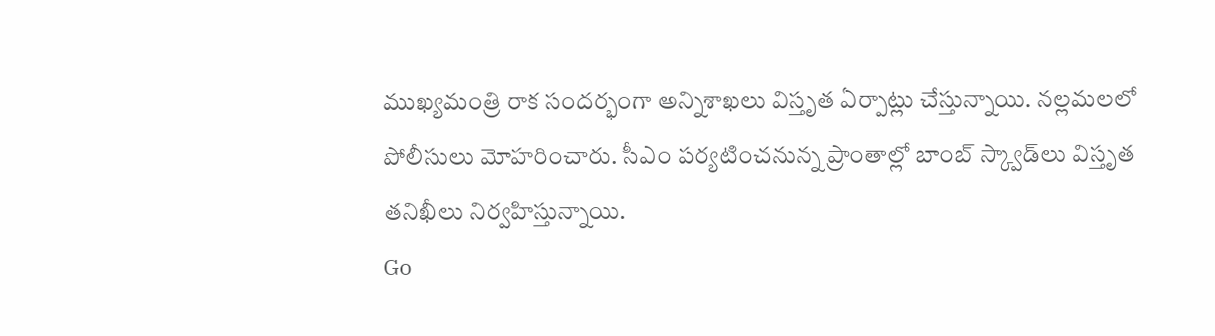ముఖ్యమంత్రి రాక సందర్భంగా అన్నిశాఖలు విస్తృత ఏర్పాట్లు చేస్తున్నాయి. నల్లమలలో పోలీసులు మోహరించారు. సీఎం పర్యటించనున్న ప్రాంతాల్లో బాంబ్‌ స్క్వాడ్‌లు విస్తృత తనిఖీలు నిర్వహిస్తున్నాయి.
Go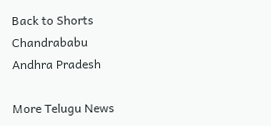Back to Shorts
Chandrababu
Andhra Pradesh

More Telugu News